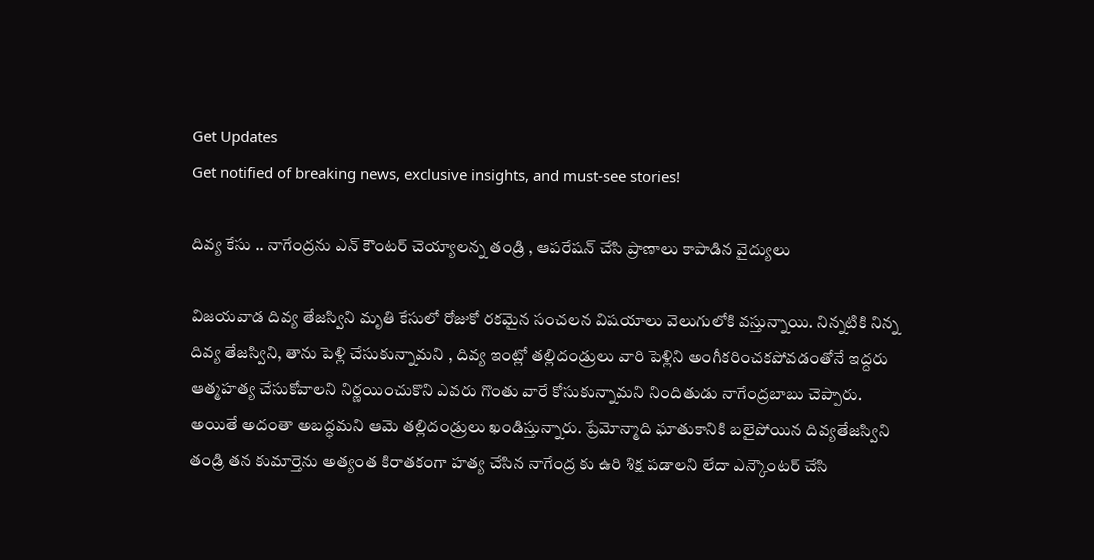Get Updates
Get notified of breaking news, exclusive insights, and must-see stories!

దివ్య కేసు .. నాగేంద్రను ఎన్ కౌంటర్ చెయ్యాలన్న తండ్రి , ఆపరేషన్ చేసి ప్రాణాలు కాపాడిన వైద్యులు

విజయవాడ దివ్య తేజస్విని మృతి కేసులో రోజుకో రకమైన సంచలన విషయాలు వెలుగులోకి వస్తున్నాయి. నిన్నటికి నిన్న దివ్య తేజస్విని, తాను పెళ్లి చేసుకున్నామని , దివ్య ఇంట్లో తల్లిదండ్రులు వారి పెళ్లిని అంగీకరించకపోవడంతోనే ఇద్దరు ఆత్మహత్య చేసుకోవాలని నిర్ణయించుకొని ఎవరు గొంతు వారే కోసుకున్నామని నిందితుడు నాగేంద్రబాబు చెప్పారు. అయితే అదంతా అబద్ధమని ఆమె తల్లిదండ్రులు ఖండిస్తున్నారు. ప్రేమోన్మాది ఘాతుకానికి బలైపోయిన దివ్యతేజస్విని తండ్రి తన కుమార్తెను అత్యంత కిరాతకంగా హత్య చేసిన నాగేంద్ర కు ఉరి శిక్ష పడాలని లేదా ఎన్కౌంటర్ చేసి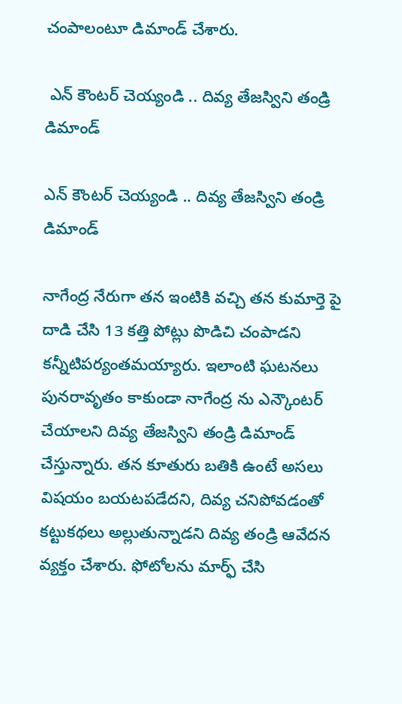చంపాలంటూ డిమాండ్ చేశారు.

 ఎన్ కౌంటర్ చెయ్యండి .. దివ్య తేజస్విని తండ్రి డిమాండ్

ఎన్ కౌంటర్ చెయ్యండి .. దివ్య తేజస్విని తండ్రి డిమాండ్

నాగేంద్ర నేరుగా తన ఇంటికి వచ్చి తన కుమార్తె పై దాడి చేసి 13 కత్తి పోట్లు పొడిచి చంపాడని కన్నీటిపర్యంతమయ్యారు. ఇలాంటి ఘటనలు పునరావృతం కాకుండా నాగేంద్ర ను ఎన్కౌంటర్ చేయాలని దివ్య తేజస్విని తండ్రి డిమాండ్ చేస్తున్నారు. తన కూతురు బతికి ఉంటే అసలు విషయం బయటపడేదని, దివ్య చనిపోవడంతో కట్టుకథలు అల్లుతున్నాడని దివ్య తండ్రి ఆవేదన వ్యక్తం చేశారు. ఫోటోలను మార్ఫ్ చేసి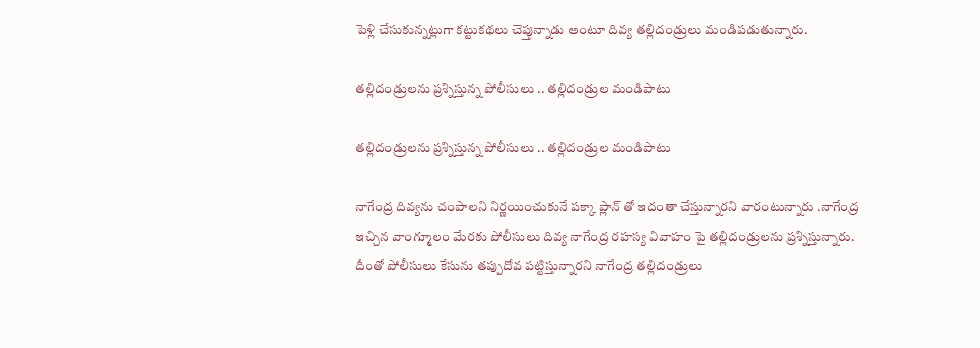పెళ్లి చేసుకున్నట్లుగా కట్టుకథలు చెప్తున్నాడు అంటూ దివ్య తల్లిదండ్రులు మండిపడుతున్నారు.

తల్లిదండ్రులను ప్రశ్నిస్తున్న పోలీసులు .. తల్లిదండ్రుల మండిపాటు

తల్లిదండ్రులను ప్రశ్నిస్తున్న పోలీసులు .. తల్లిదండ్రుల మండిపాటు

నాగేంద్ర దివ్యను చంపాలని నిర్ణయించుకునే పక్కా ప్లాన్ తో ఇదంతా చేస్తున్నారని వారంటున్నారు .నాగేంద్ర ఇచ్చిన వాంగ్మూలం మేరకు పోలీసులు దివ్య నాగేంద్ర రహస్య వివాహం పై తల్లిదండ్రులను ప్రశ్నిస్తున్నారు. దీంతో పోలీసులు కేసును తప్పుదోవ పట్టిస్తున్నారని నాగేంద్ర తల్లిదండ్రులు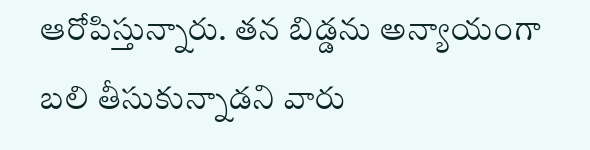ఆరోపిస్తున్నారు. తన బిడ్డను అన్యాయంగా బలి తీసుకున్నాడని వారు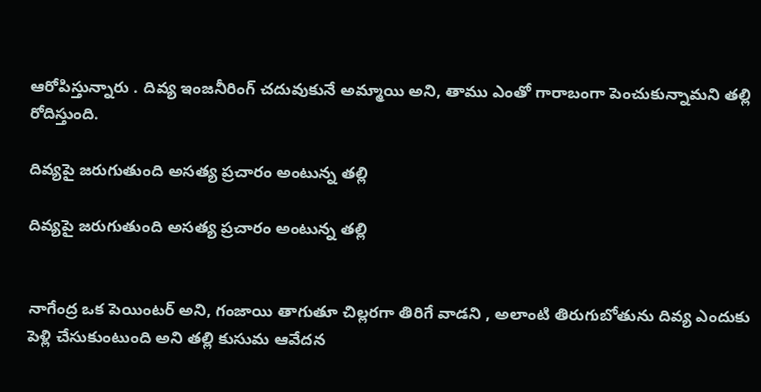ఆరోపిస్తున్నారు . దివ్య ఇంజనీరింగ్ చదువుకునే అమ్మాయి అని, తాము ఎంతో గారాబంగా పెంచుకున్నామని తల్లి రోదిస్తుంది.

దివ్యపై జరుగుతుంది అసత్య ప్రచారం అంటున్న తల్లి

దివ్యపై జరుగుతుంది అసత్య ప్రచారం అంటున్న తల్లి


నాగేంద్ర ఒక పెయింటర్ అని, గంజాయి తాగుతూ చిల్లరగా తిరిగే వాడని , అలాంటి తిరుగుబోతును దివ్య ఎందుకు పెళ్లి చేసుకుంటుంది అని తల్లి కుసుమ ఆవేదన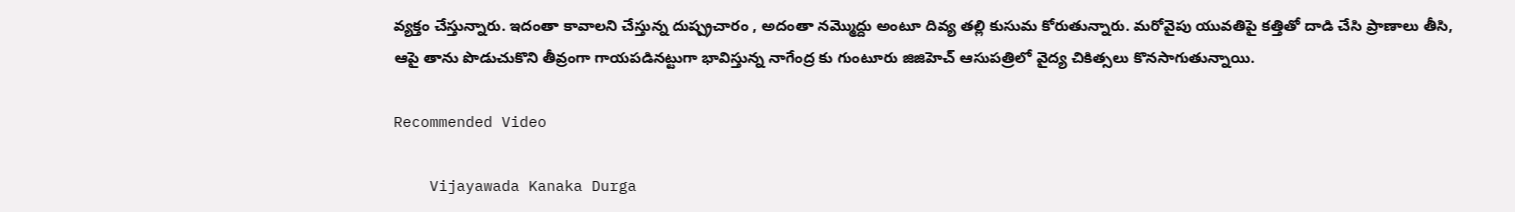వ్యక్తం చేస్తున్నారు. ఇదంతా కావాలని చేస్తున్న దుష్ప్రచారం , అదంతా నమ్మొద్దు అంటూ దివ్య తల్లి కుసుమ కోరుతున్నారు. మరోవైపు యువతిపై కత్తితో దాడి చేసి ప్రాణాలు తీసి, ఆపై తాను పొడుచుకొని తీవ్రంగా గాయపడినట్టుగా భావిస్తున్న నాగేంద్ర కు గుంటూరు జిజిహెచ్ ఆసుపత్రిలో వైద్య చికిత్సలు కొనసాగుతున్నాయి.

Recommended Video

    Vijayawada Kanaka Durga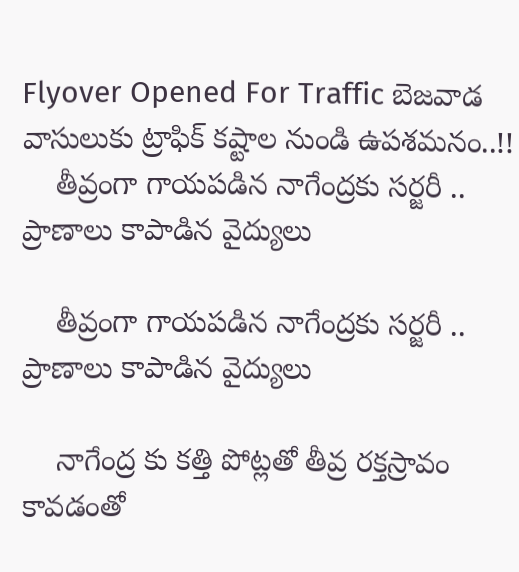Flyover Opened For Traffic బెజవాడ వాసులుకు ట్రాఫిక్ కష్టాల నుండి ఉపశమనం..!!
    తీవ్రంగా గాయపడిన నాగేంద్రకు సర్జరీ .. ప్రాణాలు కాపాడిన వైద్యులు

    తీవ్రంగా గాయపడిన నాగేంద్రకు సర్జరీ .. ప్రాణాలు కాపాడిన వైద్యులు

    నాగేంద్ర కు కత్తి పోట్లతో తీవ్ర రక్తస్రావం కావడంతో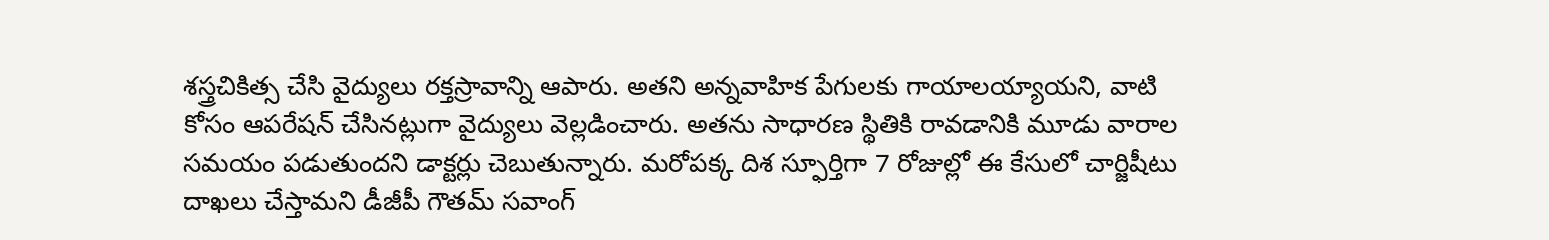శస్త్రచికిత్స చేసి వైద్యులు రక్తస్రావాన్ని ఆపారు. అతని అన్నవాహిక పేగులకు గాయాలయ్యాయని, వాటి కోసం ఆపరేషన్ చేసినట్లుగా వైద్యులు వెల్లడించారు. అతను సాధారణ స్థితికి రావడానికి మూడు వారాల సమయం పడుతుందని డాక్టర్లు చెబుతున్నారు. మరోపక్క దిశ స్ఫూర్తిగా 7 రోజుల్లో ఈ కేసులో చార్జిషీటు దాఖలు చేస్తామని డీజీపీ గౌతమ్ సవాంగ్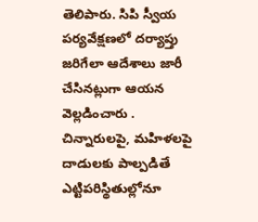తెలిపారు. సిపి స్వీయ పర్యవేక్షణలో దర్యాప్తు జరిగేలా ఆదేశాలు జారీ చేసినట్లుగా ఆయన వెల్లడించారు . చిన్నారులపై, మహిళలపై దాడులకు పాల్పడితే ఎట్టిపరిస్థితుల్లోనూ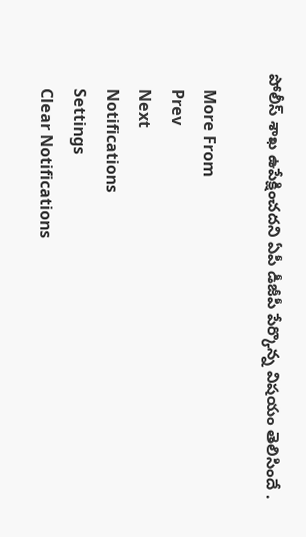పోలీస్ శాఖ ఉపేక్షించదని ఏపీ డీజీపీ పేర్కొన్న విషయం తెలిసిందే .

    More From
    Prev
    Next
    Notifications
    Settings
    Clear Notifications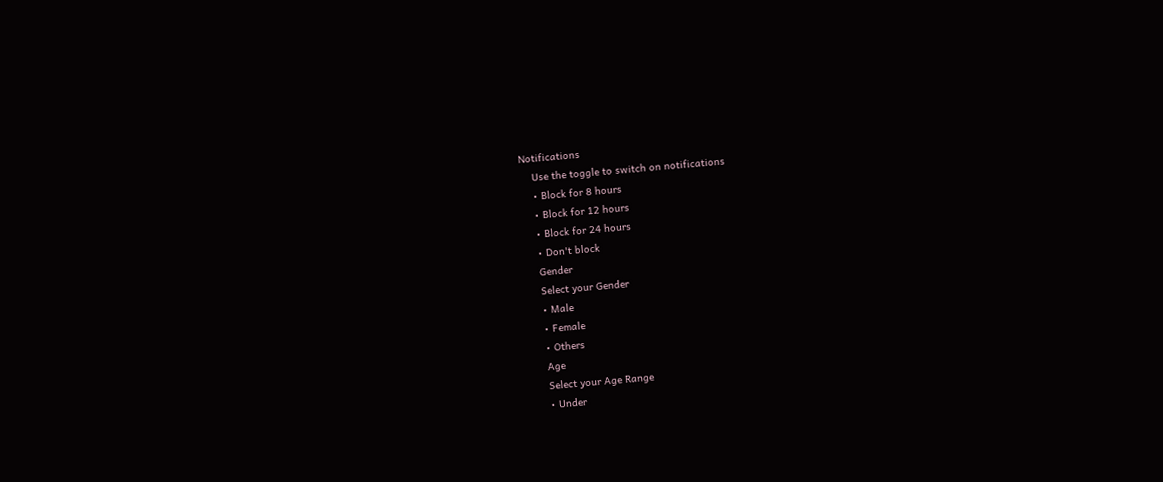Notifications
    Use the toggle to switch on notifications
    • Block for 8 hours
    • Block for 12 hours
    • Block for 24 hours
    • Don't block
    Gender
    Select your Gender
    • Male
    • Female
    • Others
    Age
    Select your Age Range
    • Under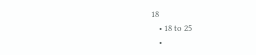18
    • 18 to 25
    •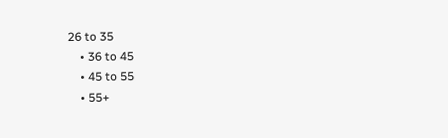26 to 35
    • 36 to 45
    • 45 to 55
    • 55+